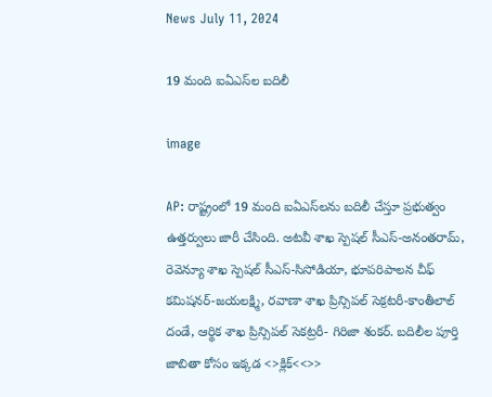News July 11, 2024

19 మంది ఐఏఎస్‌ల బదిలీ

image

AP: రాష్ట్రంలో 19 మంది ఐఏఎస్‌లను బదిలీ చేస్తూ ప్రభుత్వం ఉత్తర్వులు జారీ చేసింది. అటవీ శాఖ స్పెషల్ సీఎస్-అనంతరామ్, రెవెన్యూ శాఖ స్పెషల్ సీఎస్-సిసోడియా, భూపరిపాలన చీఫ్ కమిషనర్-జయలక్ష్మి, రవాణా శాఖ ప్రిన్సిపల్ సెక్రటరీ-కాంతీలాల్ దండే, ఆర్థిక శాఖ ప్రిన్సిపల్ సెకట్రరీ- గిరిజా శంకర్. బదిలీల పూర్తి జాబితా కోసం ఇక్కడ <>క్లిక్<<>>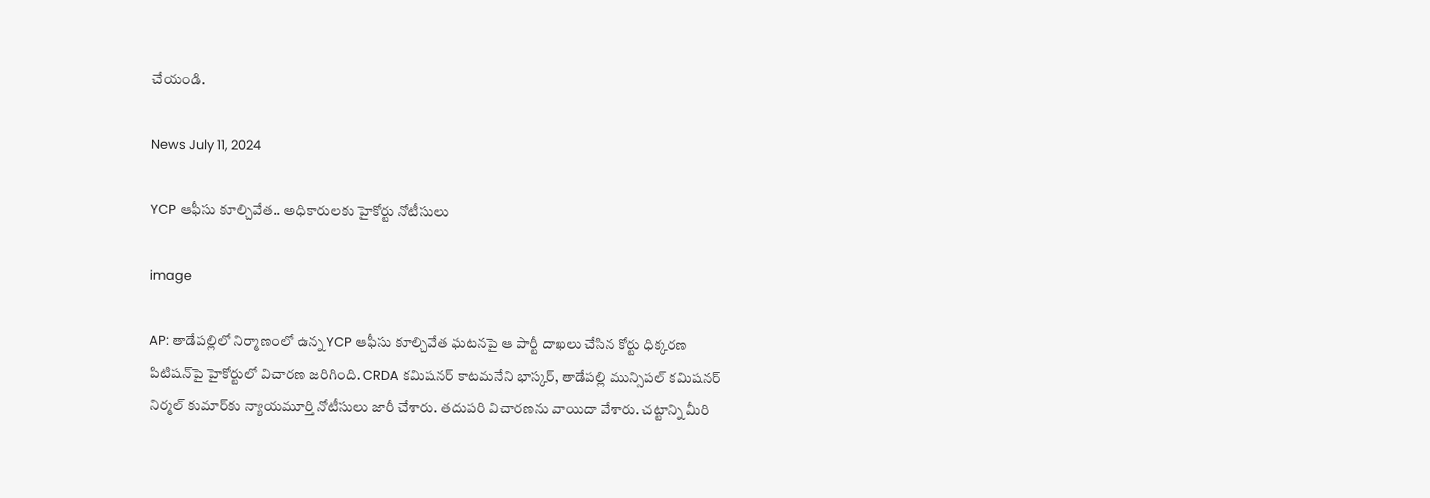చేయండి.

News July 11, 2024

YCP ఆఫీసు కూల్చివేత.. అధికారులకు హైకోర్టు నోటీసులు

image

AP: తాడేపల్లిలో నిర్మాణంలో ఉన్న YCP ఆఫీసు కూల్చివేత ఘటనపై ఆ పార్టీ దాఖలు చేసిన కోర్టు ధిక్కరణ పిటిషన్‌పై హైకోర్టులో విచారణ జరిగింది. CRDA కమిషనర్ కాటమనేని భాస్కర్, తాడేపల్లి మున్సిపల్ కమిషనర్ నిర్మల్ కుమార్‌కు న్యాయమూర్తి నోటీసులు జారీ చేశారు. తదుపరి విచారణను వాయిదా వేశారు. చట్టాన్ని మీరి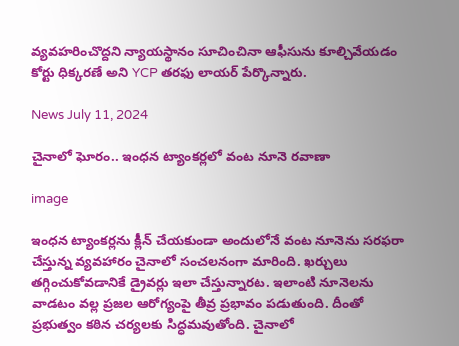వ్యవహరించొద్దని న్యాయస్థానం సూచించినా ఆఫీసును కూల్చివేయడం కోర్టు ధిక్కరణే అని YCP తరఫు లాయర్ పేర్కొన్నారు.

News July 11, 2024

చైనాలో ఘోరం.. ఇంధన ట్యాంకర్లలో వంట నూనె రవాణా

image

ఇంధన ట్యాంకర్లను క్లీన్ చేయకుండా అందులోనే వంట నూనెను సరఫరా చేస్తున్న వ్యవహారం చైనాలో సంచలనంగా మారింది. ఖర్చులు తగ్గించుకోవడానికే డ్రైవర్లు ఇలా చేస్తున్నారట. ఇలాంటి నూనెలను వాడటం వల్ల ప్రజల ఆరోగ్యంపై తీవ్ర ప్రభావం పడుతుంది. దీంతో ప్రభుత్వం కఠిన చర్యలకు సిద్ధమవుతోంది. చైనాలో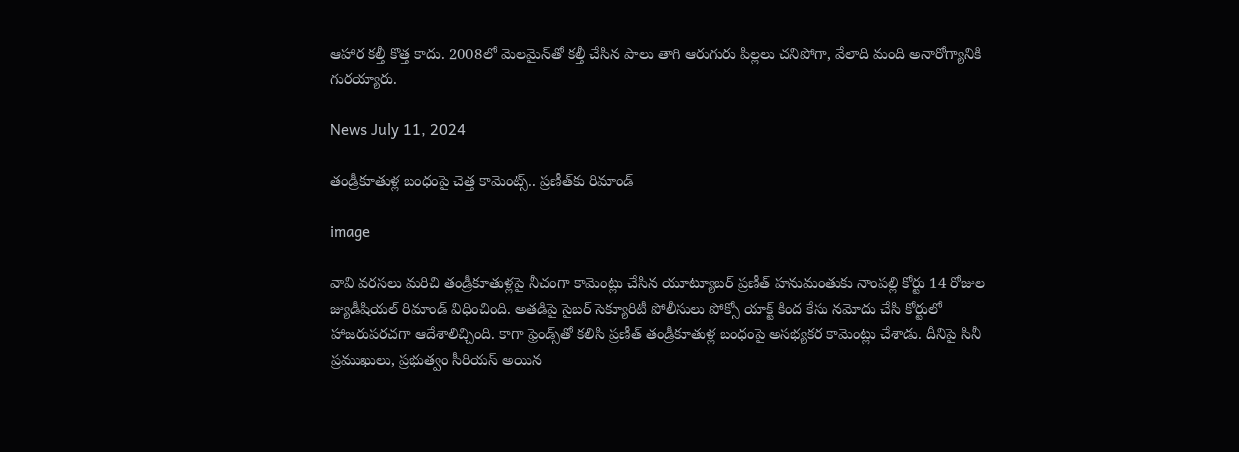ఆహార కల్తీ కొత్త కాదు. 2008లో మెలమైన్‌తో కల్తీ చేసిన పాలు తాగి ఆరుగురు పిల్లలు చనిపోగా, వేలాది మంది అనారోగ్యానికి గురయ్యారు.

News July 11, 2024

తండ్రీకూతుళ్ల బంధంపై చెత్త కామెంట్స్.. ప్రణీత్‌కు రిమాండ్

image

వావి వరసలు మరిచి తండ్రీకూతుళ్లపై నీచంగా కామెంట్లు చేసిన యూట్యూబర్ ప్రణీత్ హనుమంతుకు నాంపల్లి కోర్టు 14 రోజుల జ్యుడీషియల్ రిమాండ్ విధించింది. అతడిపై సైబర్ సెక్యూరిటీ పోలీసులు పోక్సో యాక్ట్ కింద కేసు నమోదు చేసి కోర్టులో హాజరుపరచగా ఆదేశాలిచ్చింది. కాగా ఫ్రెండ్స్‌తో కలిసి ప్రణీత్ తండ్రీకూతుళ్ల బంధంపై అసభ్యకర కామెంట్లు చేశాడు. దీనిపై సినీ ప్రముఖులు, ప్రభుత్వం సీరియస్ అయిన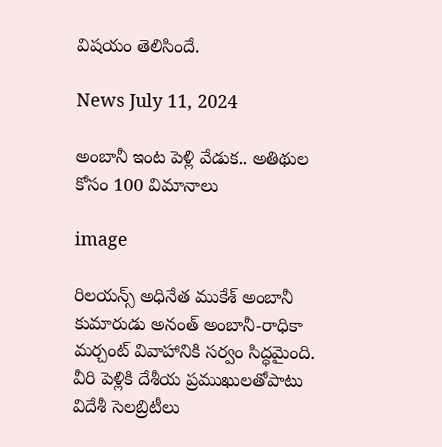విషయం తెలిసిందే.

News July 11, 2024

అంబానీ ఇంట పెళ్లి వేడుక.. అతిథుల కోసం 100 విమానాలు

image

రిలయన్స్ అధినేత ముకేశ్ అంబానీ కుమారుడు అనంత్ అంబానీ-రాధికా మర్చంట్ వివాహానికి సర్వం సిద్ధమైంది. వీరి పెళ్లికి దేశీయ ప్రముఖులతోపాటు విదేశీ సెలబ్రిటీలు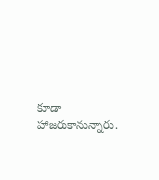కూడా హాజరుకానున్నారు.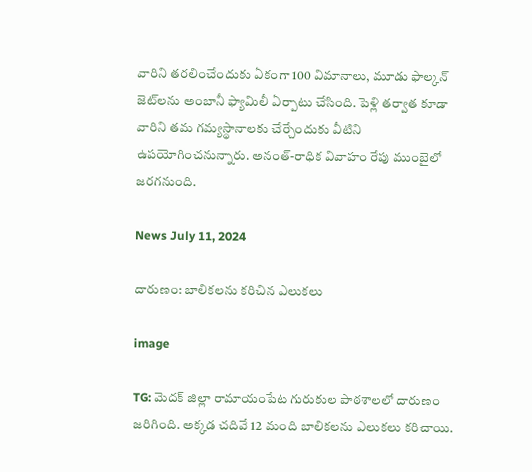వారిని తరలించేందుకు ఏకంగా 100 విమానాలు, మూడు ఫాల్కన్ జెట్‌లను అంబానీ ఫ్యామిలీ ఏర్పాటు చేసింది. పెళ్లి తర్వాత కూడా వారిని తమ గమ్యస్థానాలకు చేర్చేందుకు వీటిని ఉపయోగించనున్నారు. అనంత్-రాధిక వివాహం రేపు ముంబైలో జరగనుంది.

News July 11, 2024

దారుణం: బాలికలను కరిచిన ఎలుకలు

image

TG: మెదక్ జిల్లా రామాయంపేట గురుకుల పాఠశాలలో దారుణం జరిగింది. అక్కడ చదివే 12 మంది బాలికలను ఎలుకలు కరిచాయి.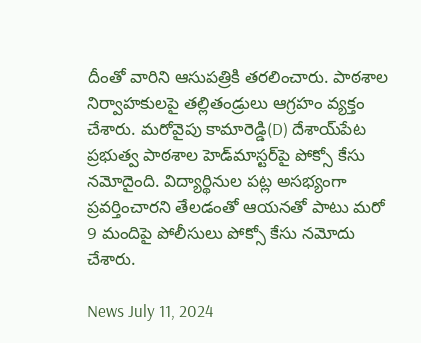దీంతో వారిని ఆసుపత్రికి తరలించారు. పాఠశాల నిర్వాహకులపై తల్లితండ్రులు ఆగ్రహం వ్యక్తం చేశారు. మరోవైపు కామారెడ్డి(D) దేశాయ్‌పేట ప్రభుత్వ పాఠశాల హెడ్‌మాస్టర్‌పై పోక్సో కేసు నమోదైంది. విద్యార్థినుల పట్ల అసభ్యంగా ప్రవర్తించారని తేలడంతో ఆయనతో పాటు మరో 9 మందిపై పోలీసులు పోక్సో కేసు నమోదు చేశారు.

News July 11, 2024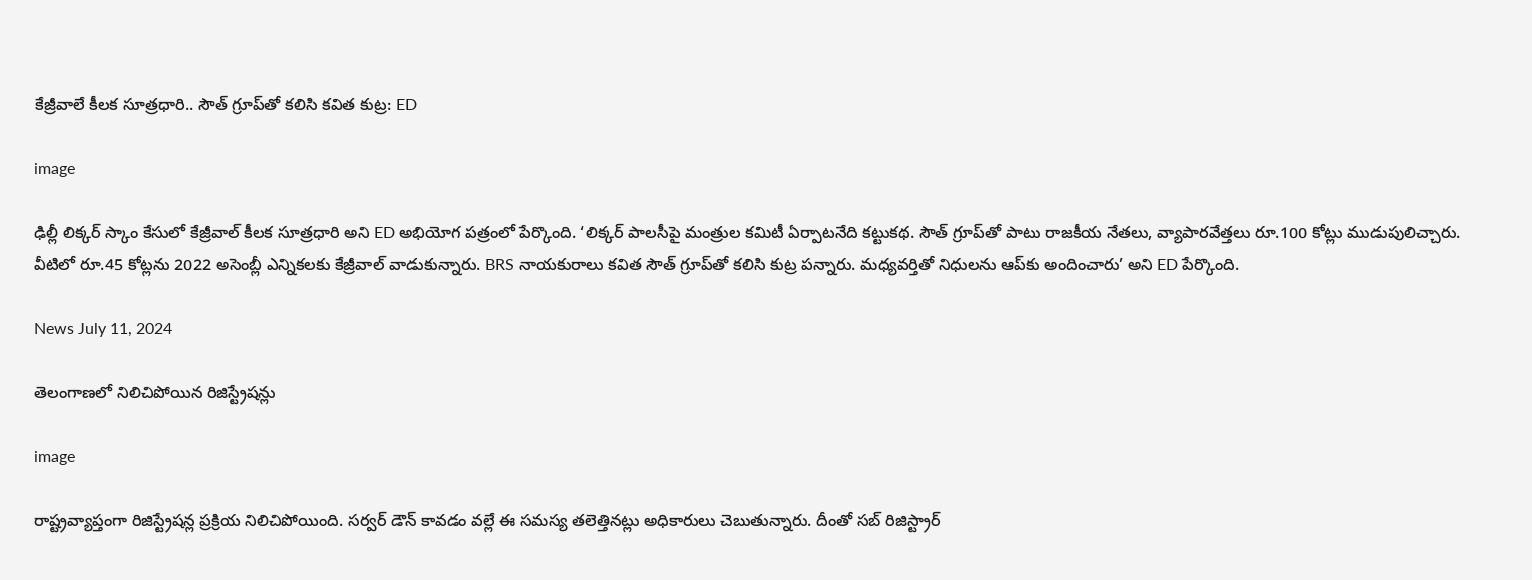కేజ్రీవాలే కీలక సూత్రధారి.. సౌత్ గ్రూప్‌‌తో కలిసి కవిత కుట్ర: ED

image

ఢిల్లీ లిక్కర్ స్కాం కేసులో కేజ్రీవాల్ కీలక సూత్రధారి అని ED అభియోగ పత్రంలో పేర్కొంది. ‘లిక్కర్ పాలసీపై మంత్రుల కమిటీ ఏర్పాటనేది కట్టుకథ. సౌత్ గ్రూప్‌తో పాటు రాజకీయ నేతలు, వ్యాపారవేత్తలు రూ.100 కోట్లు ముడుపులిచ్చారు. వీటిలో రూ.45 కోట్లను 2022 అసెంబ్లీ ఎన్నికలకు కేజ్రీవాల్ వాడుకున్నారు. BRS నాయకురాలు కవిత సౌత్ గ్రూప్‌తో కలిసి కుట్ర పన్నారు. మధ్యవర్తితో నిధులను ఆప్‌కు అందించారు’ అని ED పేర్కొంది.

News July 11, 2024

తెలంగాణలో నిలిచిపోయిన రిజిస్ట్రేషన్లు

image

రాష్ట్రవ్యాప్తంగా రిజిస్ట్రేషన్ల ప్రక్రియ నిలిచిపోయింది. సర్వర్ డౌన్ కావడం వల్లే ఈ సమస్య తలెత్తినట్లు అధికారులు చెబుతున్నారు. దీంతో సబ్ రిజిస్ట్రార్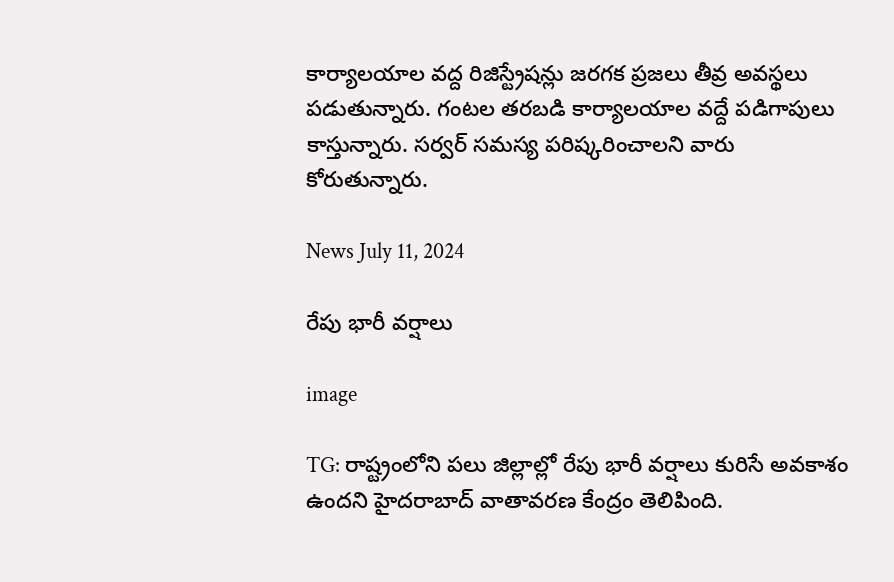కార్యాలయాల వద్ద రిజిస్ట్రేషన్లు జరగక ప్రజలు తీవ్ర అవస్థలు పడుతున్నారు. గంటల తరబడి కార్యాలయాల వద్దే పడిగాపులు కాస్తున్నారు. సర్వర్ సమస్య పరిష్కరించాలని వారు కోరుతున్నారు.

News July 11, 2024

రేపు భారీ వర్షాలు

image

TG: రాష్ట్రంలోని పలు జిల్లాల్లో రేపు భారీ వర్షాలు కురిసే అవకాశం ఉందని హైదరాబాద్ వాతావరణ కేంద్రం తెలిపింది.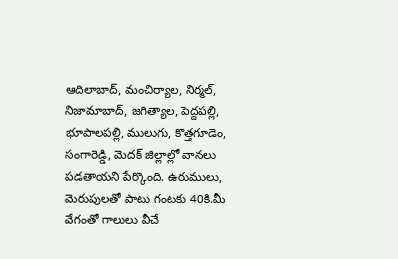ఆదిలాబాద్, మంచిర్యాల, నిర్మల్, నిజామాబాద్, జగిత్యాల, పెద్దపల్లి, భూపాలపల్లి, ములుగు, కొత్తగూడెం, సంగారెడ్డి, మెదక్ జిల్లాల్లో వానలు పడతాయని పేర్కొంది. ఉరుములు, మెరుపులతో పాటు గంటకు 40కి.మీ వేగంతో గాలులు వీచే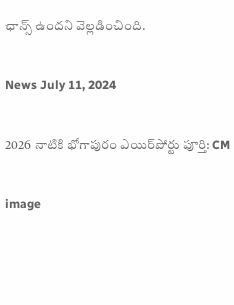ఛాన్స్ ఉందని వెల్లడించింది.

News July 11, 2024

2026 నాటికి భోగాపురం ఎయిర్‌పోర్టు పూర్తి: CM

image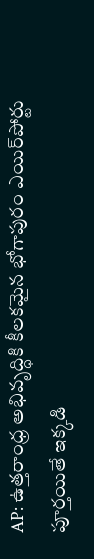AP: ఉత్తరాంధ్ర అభివృద్ధికి కీలకమైన భోగాపురం ఎయిర్‌పోర్టు పూర్తయితే ఇక్కడి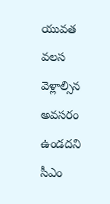యువత వలస వెళ్లాల్సిన అవసరం ఉండదని సీఎం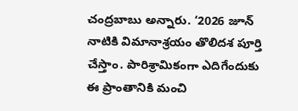చంద్రబాబు అన్నారు. ‘2026 జూన్ నాటికి విమానాశ్రయం తొలిదశ పూర్తి చేస్తాం. పారిశ్రామికంగా ఎదిగేందుకు ఈ ప్రాంతానికి మంచి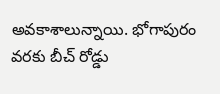అవకాశాలున్నాయి. భోగాపురం వరకు బీచ్ రోడ్డు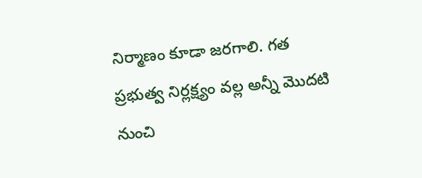నిర్మాణం కూడా జరగాలి. గత ప్రభుత్వ నిర్లక్ష్యం వల్ల అన్నీ మొదటి నుంచి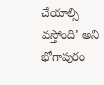చేయాల్సి వస్తోంది’ అని భోగాపురం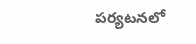పర్యటనలో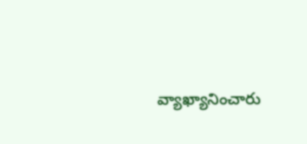వ్యాఖ్యానించారు